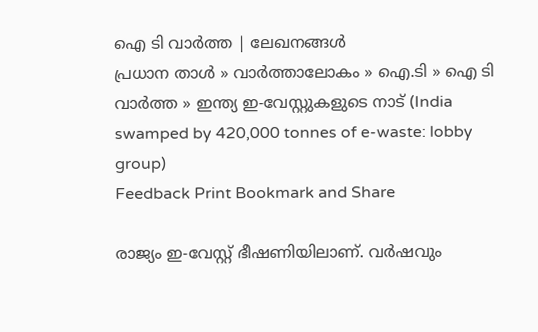ഐ ടി വാര്‍ത്ത | ലേഖനങ്ങള്‍
പ്രധാന താള്‍ » വാര്‍ത്താലോകം » ഐ.ടി » ഐ ടി വാര്‍ത്ത » ഇന്ത്യ ഇ-വേസ്റ്റുകളുടെ നാട് (India swamped by 420,000 tonnes of e-waste: lobby group)
Feedback Print Bookmark and Share

രാജ്യം ഇ-വേസ്റ്റ് ഭീഷണിയിലാണ്. വര്‍ഷവും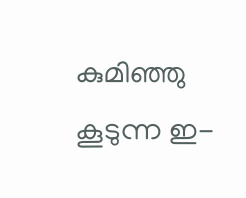കുമിഞ്ഞു കൂടുന്ന ഇ-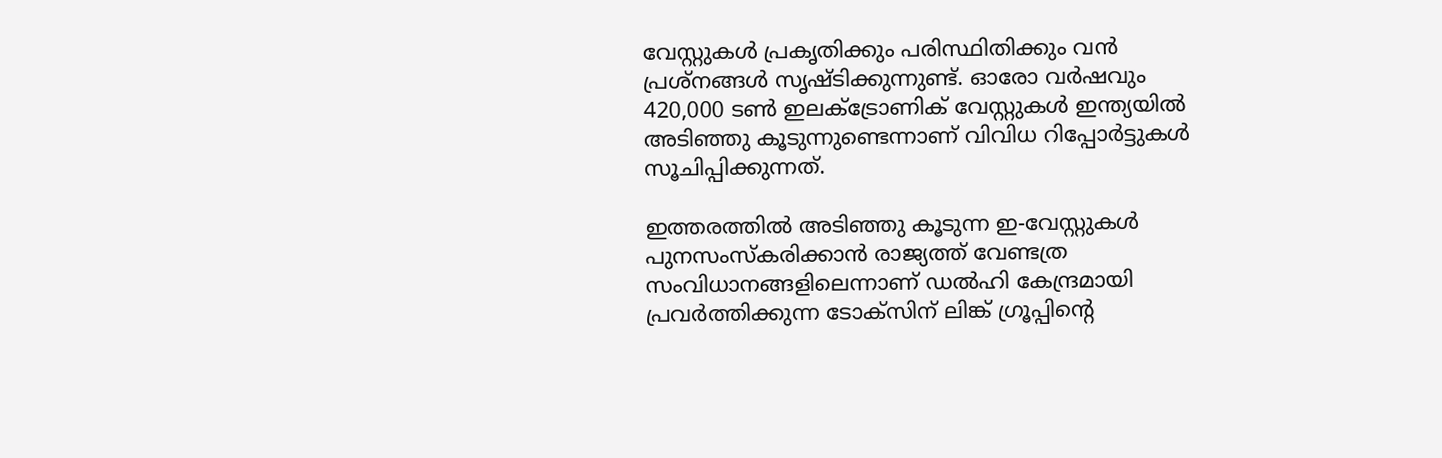വേസ്റ്റുകള്‍ പ്രകൃതിക്കും പരിസ്ഥിതിക്കും വന്‍ പ്രശ്നങ്ങള്‍ സൃഷ്ടിക്കുന്നുണ്ട്. ഓരോ വര്‍ഷവും 420,000 ടണ്‍ ഇലക്ട്രോണിക് വേസ്റ്റുകള്‍ ഇന്ത്യയില്‍ അടിഞ്ഞു കൂടുന്നുണ്ടെന്നാണ് വിവിധ റിപ്പോര്‍ട്ടുകള്‍ സൂചിപ്പിക്കുന്നത്.

ഇത്തരത്തില്‍ അടിഞ്ഞു കൂടുന്ന ഇ-വേസ്റ്റുകള്‍ പുനസംസ്കരിക്കാന്‍ രാജ്യത്ത് വേണ്ടത്ര സംവിധാനങ്ങളിലെന്നാണ് ഡല്‍ഹി കേന്ദ്രമായി പ്രവര്‍ത്തിക്കുന്ന ടോക്സിന് ലിങ്ക് ഗ്രൂപ്പിന്‍റെ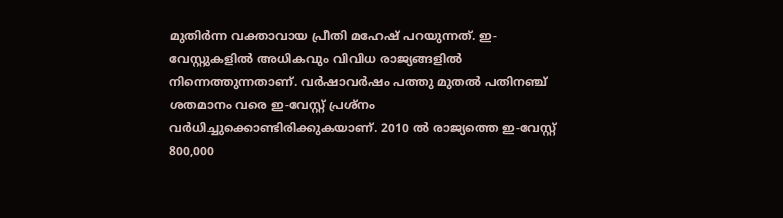മുതിര്‍ന്ന വക്താവായ പ്രീതി മഹേഷ് പറയുന്നത്. ഇ-വേസ്റ്റുകളില്‍ അധികവും വിവിധ രാജ്യങ്ങളില്‍ നിന്നെത്തുന്നതാണ്. വര്‍ഷാവര്‍ഷം പത്തു മുതല്‍ പതിനഞ്ച് ശതമാനം വരെ ഇ-വേസ്റ്റ് പ്രശ്നം വര്‍ധിച്ചുക്കൊണ്ടിരിക്കുകയാണ്. 2010 ല്‍ രാജ്യത്തെ ഇ-വേസ്റ്റ് 800,000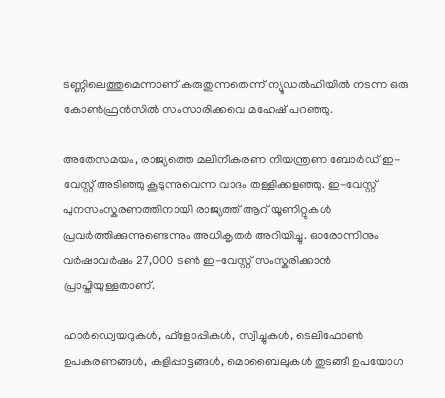ടണ്ണിലെത്തുമെന്നാണ് കരുതുന്നതെന്ന് ന്യൂഡല്‍ഹിയില്‍ നടന്ന ഒരു കോണ്‍ഫ്രന്‍സില്‍ സംസാരിക്കവെ മഹേഷ് പറഞ്ഞു.

അതേസമയം, രാജ്യത്തെ മലിനീകരണ നിയന്ത്രണ ബോര്‍ഡ് ഇ-വേസ്റ്റ് അടിഞ്ഞു കൂടുന്നുവെന്ന വാദം തള്ളിക്കളഞ്ഞു. ഇ-വേസ്റ്റ് പുനസംസ്കരണത്തിനായി രാജ്യത്ത് ആറ് യൂണിറ്റുകള്‍ പ്രവര്‍ത്തിക്കുന്നുണ്ടെന്നും അധികൃതര്‍ അറിയിച്ചു. ഓരോന്നിനും വര്‍ഷാവര്‍ഷം 27,000 ടണ്‍ ഇ-വേസ്റ്റ് സംസ്കരിക്കാന്‍ പ്രാപ്തിയുള്ളതാണ്.

ഹാര്‍ഡ്വെയറുകള്‍, ഫ്ളോപ്പികള്‍, സ്വിച്ചുകള്‍, ടെലിഫോണ്‍ ഉപകരണങ്ങള്‍, കളിപ്പാട്ടങ്ങള്‍, മൊബൈലുകള്‍ തുടങ്ങീ ഉപയോഗ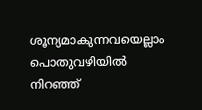ശൂന്യമാകുന്നവയെല്ലാം പൊതുവഴിയില്‍ നിറഞ്ഞ്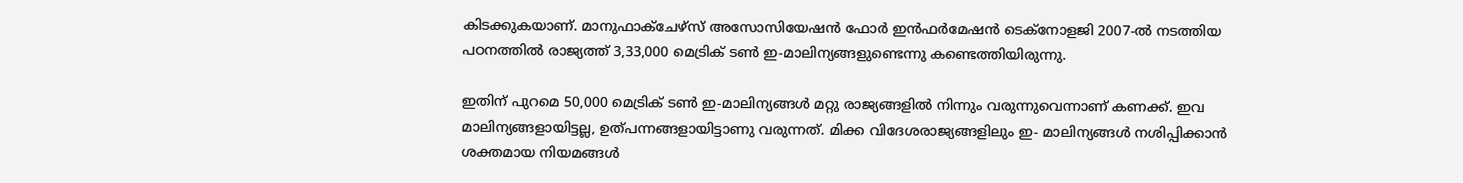കിടക്കുകയാണ്. മാനുഫാക്ചേഴ്സ് അസോസിയേഷന്‍ ഫോര്‍ ഇന്‍ഫര്‍മേഷന്‍ ടെക്നോളജി 2007-ല്‍ നടത്തിയ പഠനത്തില്‍ രാജ്യത്ത് 3,33,000 മെട്രിക് ടണ്‍ ഇ-മാലിന്യങ്ങളുണ്ടെന്നു കണ്ടെത്തിയിരുന്നു.

ഇതിന് പുറമെ 50,000 മെട്രിക് ടണ്‍ ഇ-മാലിന്യങ്ങള്‍ മറ്റു രാജ്യങ്ങളില്‍ നിന്നും വരുന്നുവെന്നാണ് കണക്ക്. ഇവ മാലിന്യങ്ങളായിട്ടല്ല, ഉത്പന്നങ്ങളായിട്ടാണു വരുന്നത്. മിക്ക വിദേശരാജ്യങ്ങളിലും ഇ- മാലിന്യങ്ങള്‍ നശിപ്പിക്കാന്‍ ശക്തമായ നിയമങ്ങള്‍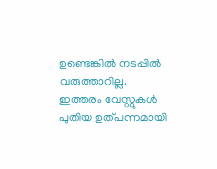ഉണ്ടെങ്കില്‍ നടപ്പില്‍ വരുത്താറില്ല. ഇത്തരം വേസ്റ്റുകള്‍ പുതിയ ഉത്പന്നമായി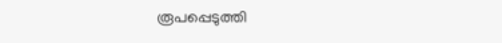രൂപപ്പെടുത്തി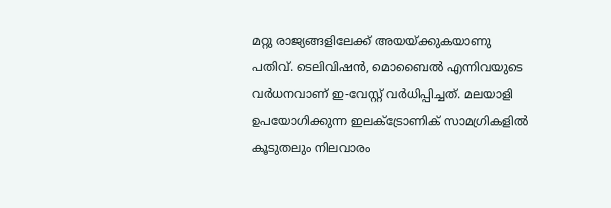മറ്റു രാജ്യങ്ങളിലേക്ക് അയയ്ക്കുകയാണു പതിവ്. ടെലിവിഷന്‍, മൊബൈല്‍ എന്നിവയുടെ വര്‍ധനവാണ് ഇ-വേസ്റ്റ് വര്‍ധിപ്പിച്ചത്. മലയാളി ഉപയോഗിക്കുന്ന ഇലക്ട്രോണിക് സാമഗ്രികളില്‍ കൂടുതലും നിലവാരം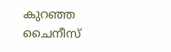കുറഞ്ഞ ചൈനീസ്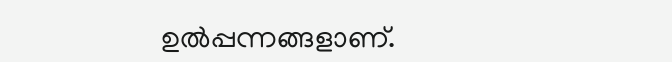ഉല്‍പ്പന്നങ്ങളാണ്.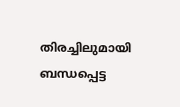തിരച്ചിലുമായി ബന്ധപ്പെട്ട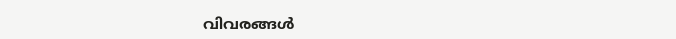വിവരങ്ങള്‍